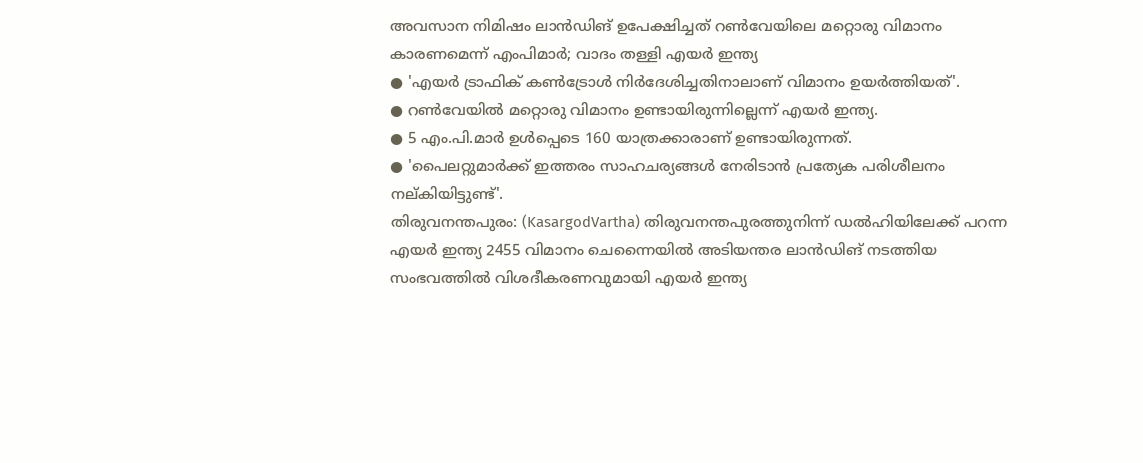അവസാന നിമിഷം ലാൻഡിങ് ഉപേക്ഷിച്ചത് റൺവേയിലെ മറ്റൊരു വിമാനം കാരണമെന്ന് എംപിമാർ; വാദം തള്ളി എയർ ഇന്ത്യ
● 'എയർ ട്രാഫിക് കൺട്രോൾ നിർദേശിച്ചതിനാലാണ് വിമാനം ഉയർത്തിയത്'.
● റൺവേയിൽ മറ്റൊരു വിമാനം ഉണ്ടായിരുന്നില്ലെന്ന് എയർ ഇന്ത്യ.
● 5 എം.പി.മാർ ഉൾപ്പെടെ 160 യാത്രക്കാരാണ് ഉണ്ടായിരുന്നത്.
● 'പൈലറ്റുമാർക്ക് ഇത്തരം സാഹചര്യങ്ങൾ നേരിടാൻ പ്രത്യേക പരിശീലനം നല്കിയിട്ടുണ്ട്'.
തിരുവനന്തപുരം: (KasargodVartha) തിരുവനന്തപുരത്തുനിന്ന് ഡൽഹിയിലേക്ക് പറന്ന എയർ ഇന്ത്യ 2455 വിമാനം ചെന്നൈയിൽ അടിയന്തര ലാൻഡിങ് നടത്തിയ സംഭവത്തിൽ വിശദീകരണവുമായി എയർ ഇന്ത്യ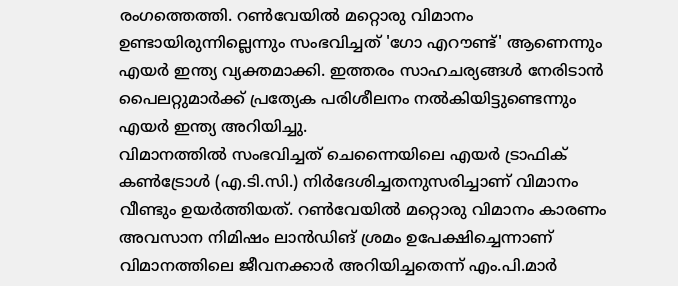രംഗത്തെത്തി. റൺവേയിൽ മറ്റൊരു വിമാനം ഉണ്ടായിരുന്നില്ലെന്നും സംഭവിച്ചത് 'ഗോ എറൗണ്ട്' ആണെന്നും എയർ ഇന്ത്യ വ്യക്തമാക്കി. ഇത്തരം സാഹചര്യങ്ങൾ നേരിടാൻ പൈലറ്റുമാർക്ക് പ്രത്യേക പരിശീലനം നൽകിയിട്ടുണ്ടെന്നും എയർ ഇന്ത്യ അറിയിച്ചു.
വിമാനത്തിൽ സംഭവിച്ചത് ചെന്നൈയിലെ എയർ ട്രാഫിക് കൺട്രോൾ (എ.ടി.സി.) നിർദേശിച്ചതനുസരിച്ചാണ് വിമാനം വീണ്ടും ഉയർത്തിയത്. റൺവേയിൽ മറ്റൊരു വിമാനം കാരണം അവസാന നിമിഷം ലാൻഡിങ് ശ്രമം ഉപേക്ഷിച്ചെന്നാണ് വിമാനത്തിലെ ജീവനക്കാർ അറിയിച്ചതെന്ന് എം.പി.മാർ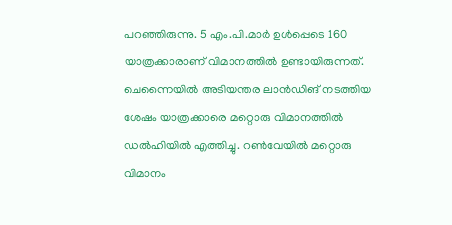പറഞ്ഞിരുന്നു. 5 എം.പി.മാർ ഉൾപ്പെടെ 160 യാത്രക്കാരാണ് വിമാനത്തിൽ ഉണ്ടായിരുന്നത്. ചെന്നൈയിൽ അടിയന്തര ലാൻഡിങ് നടത്തിയ ശേഷം യാത്രക്കാരെ മറ്റൊരു വിമാനത്തിൽ ഡൽഹിയിൽ എത്തിച്ചു. റൺവേയിൽ മറ്റൊരു വിമാനം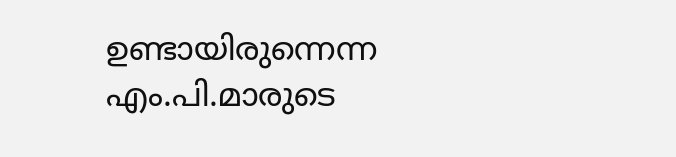ഉണ്ടായിരുന്നെന്ന എം.പി.മാരുടെ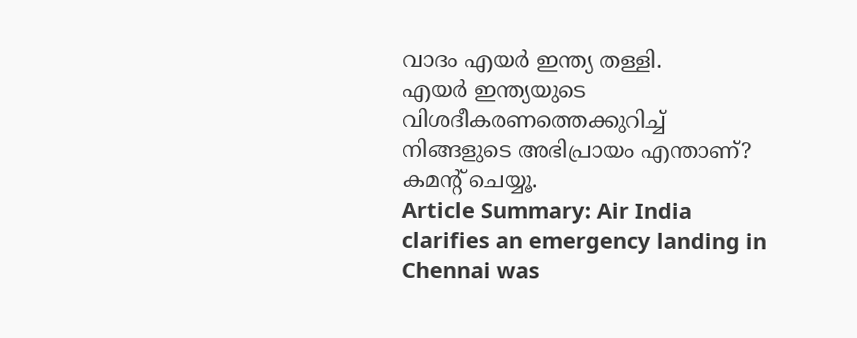വാദം എയർ ഇന്ത്യ തള്ളി.
എയർ ഇന്ത്യയുടെ വിശദീകരണത്തെക്കുറിച്ച് നിങ്ങളുടെ അഭിപ്രായം എന്താണ്? കമൻ്റ് ചെയ്യൂ.
Article Summary: Air India clarifies an emergency landing in Chennai was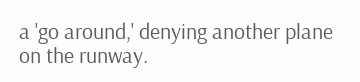a 'go around,' denying another plane on the runway.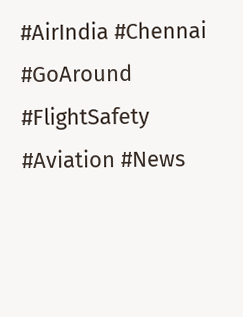#AirIndia #Chennai #GoAround #FlightSafety #Aviation #News